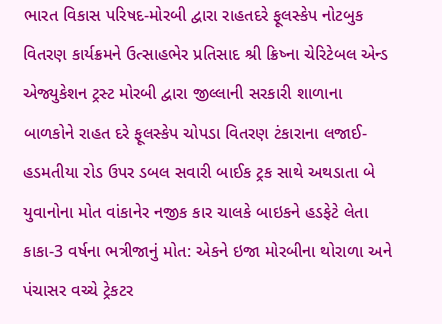ભારત વિકાસ પરિષદ-મોરબી દ્વારા રાહતદરે ફૂલસ્કેપ નોટબુક વિતરણ કાર્યક્રમને ઉત્સાહભેર પ્રતિસાદ શ્રી ક્રિષ્ના ચેરિટેબલ એન્ડ એજ્યુકેશન ટ્રસ્ટ મોરબી દ્વારા જીલ્લાની સરકારી શાળાના બાળકોને રાહત દરે ફૂલસ્કેપ ચોપડા વિતરણ ટંકારાના લજાઈ-હડમતીયા રોડ ઉપર ડબલ સવારી બાઈક ટ્રક સાથે અથડાતા બે યુવાનોના મોત વાંકાનેર નજીક કાર ચાલકે બાઇકને હડફેટે લેતા કાકા-3 વર્ષના ભત્રીજાનું મોત: એકને ઇજા મોરબીના થોરાળા અને પંચાસર વચ્ચે ટ્રેકટર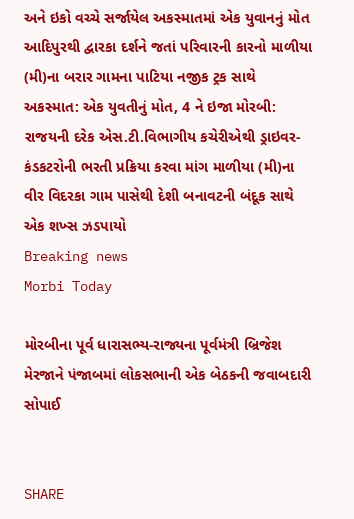અને ઇકો વચ્ચે સર્જાયેલ અકસ્માતમાં એક યુવાનનું મોત આદિપુરથી દ્વારકા દર્શને જતાં પરિવારની કારનો માળીયા (મી)ના બરાર ગામના પાટિયા નજીક ટ્રક સાથે અકસ્માત: એક યુવતીનું મોત, 4 ને ઇજા મોરબી: રાજયની દરેક એસ.ટી.વિભાગીય કચેરીએથી ડ્રાઇવર-કંડકટરોની ભરતી પ્રક્રિયા કરવા માંગ માળીયા (મી)ના વીર વિદરકા ગામ પાસેથી દેશી બનાવટની બંદૂક સાથે એક શખ્સ ઝડપાયો
Breaking news
Morbi Today

મોરબીના પૂર્વ ધારાસભ્ય-રાજ્યના પૂર્વમંત્રી બ્રિજેશ મેરજાને પંજાબમાં લોકસભાની એક બેઠકની જવાબદારી સોપાઈ


SHARE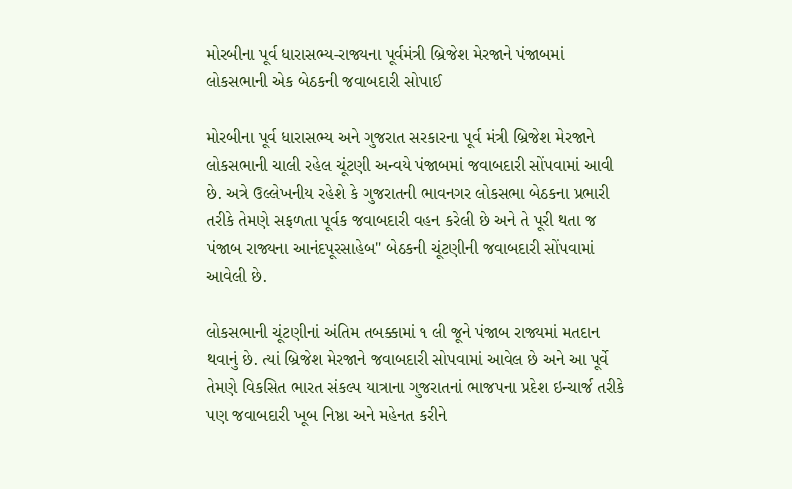મોરબીના પૂર્વ ધારાસભ્ય-રાજ્યના પૂર્વમંત્રી બ્રિજેશ મેરજાને પંજાબમાં લોકસભાની એક બેઠકની જવાબદારી સોપાઈ

મોરબીના પૂર્વ ધારાસભ્ય અને ગુજરાત સરકારના પૂર્વ મંત્રી બ્રિજેશ મેરજાને લોકસભાની ચાલી રહેલ ચૂંટણી અન્વયે પંજાબમાં જવાબદારી સોંપવામાં આવી છે. અત્રે ઉલ્લેખનીય રહેશે કે ગુજરાતની ભાવનગર લોકસભા બેઠકના પ્રભારી તરીકે તેમણે સફળતા પૂર્વક જવાબદારી વહન કરેલી છે અને તે પૂરી થતા જ પંજાબ રાજ્યના આનંદપૂરસાહેબ" બેઠકની ચૂંટણીની જવાબદારી સોંપવામાં આવેલી છે.

લોકસભાની ચૂંટણીનાં અંતિમ તબક્કામાં ૧ લી જૂને પંજાબ રાજ્યમાં મતદાન થવાનું છે. ત્યાં બ્રિજેશ મેરજાને જવાબદારી સોપવામાં આવેલ છે અને આ પૂર્વે તેમણે વિકસિત ભારત સંકલ્પ યાત્રાના ગુજરાતનાં ભાજપના પ્રદેશ ઇન્ચાર્જ તરીકે પણ જવાબદારી ખૂબ નિષ્ઠા અને મહેનત કરીને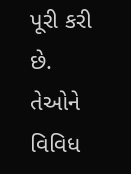પૂરી કરી છે. તેઓને વિવિધ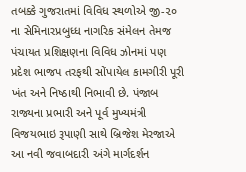તબક્કે ગુજરાતમાં વિવિધ સ્થળોએ જી-૨૦ ના સેમિનારપ્રબુધ્ધ નાગરિક સંમેલન તેમજ પંચાયત પ્રશિક્ષણના વિવિધ ઝોનમાં પણ પ્રદેશ ભાજપ તરફથી સોંપાયેલ કામગીરી પૂરી ખંત અને નિષ્ઠાથી નિભાવી છે. પંજાબ રાજ્યના પ્રભારી અને પૂર્વ મુખ્યમંત્રી વિજયભાઇ રૂપાણી સાથે બ્રિજેશ મેરજાએ આ નવી જવાબદારી અંગે માર્ગદર્શન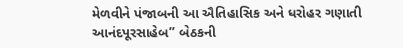મેળવીને પંજાબની આ ઐતિહાસિક અને ધરોહર ગણાતી આનંદપૂરસાહેબ” બેઠકની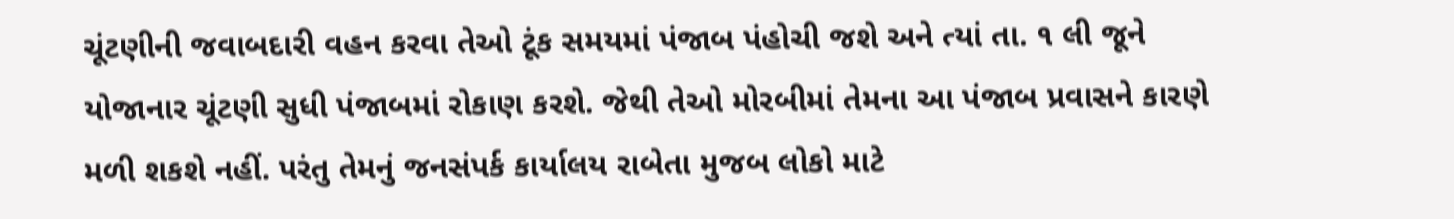ચૂંટણીની જવાબદારી વહન કરવા તેઓ ટૂંક સમયમાં પંજાબ પંહોચી જશે અને ત્યાં તા. ૧ લી જૂને યોજાનાર ચૂંટણી સુધી પંજાબમાં રોકાણ કરશે. જેથી તેઓ મોરબીમાં તેમના આ પંજાબ પ્રવાસને કારણે મળી શકશે નહીં. પરંતુ તેમનું જનસંપર્ક કાર્યાલય રાબેતા મુજબ લોકો માટે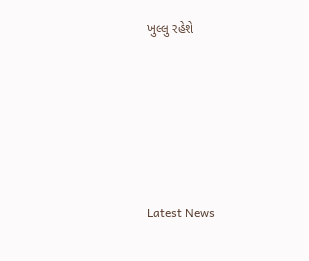ખુલ્લુ રહેશે






Latest News